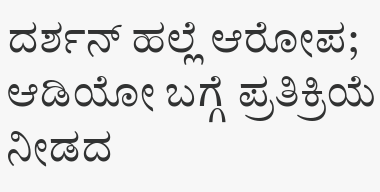ದರ್ಶನ್ ಹಲ್ಲೆ ಆರೋಪ; ಆಡಿಯೋ ಬಗ್ಗೆ ಪ್ರತಿಕ್ರಿಯೆ ನೀಡದ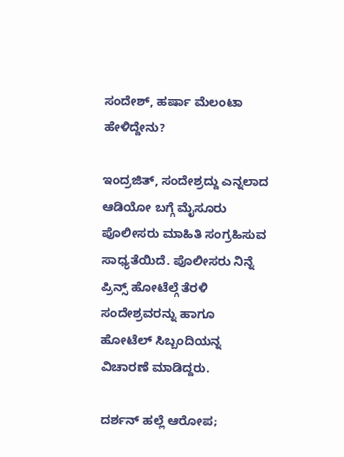ಸಂದೇಶ್, ಹರ್ಷಾ ಮೆಲಂಟಾ ಹೇಳಿದ್ದೇನು?

ಇಂದ್ರಜಿತ್, ಸಂದೇಶ್ರದ್ದು ಎನ್ನಲಾದ ಆಡಿಯೋ ಬಗ್ಗೆ ಮೈಸೂರು ಪೊಲೀಸರು ಮಾಹಿತಿ ಸಂಗ್ರಹಿಸುವ ಸಾಧ್ಯತೆಯಿದೆ. ಪೊಲೀಸರು ನಿನ್ನೆ ಪ್ರಿನ್ಸ್ ಹೋಟೆಲ್ಗೆ ತೆರಳಿ ಸಂದೇಶ್ರವರನ್ನು ಹಾಗೂ ಹೋಟೆಲ್ ಸಿಬ್ಬಂದಿಯನ್ನ ವಿಚಾರಣೆ ಮಾಡಿದ್ದರು.

ದರ್ಶನ್ ಹಲ್ಲೆ ಆರೋಪ;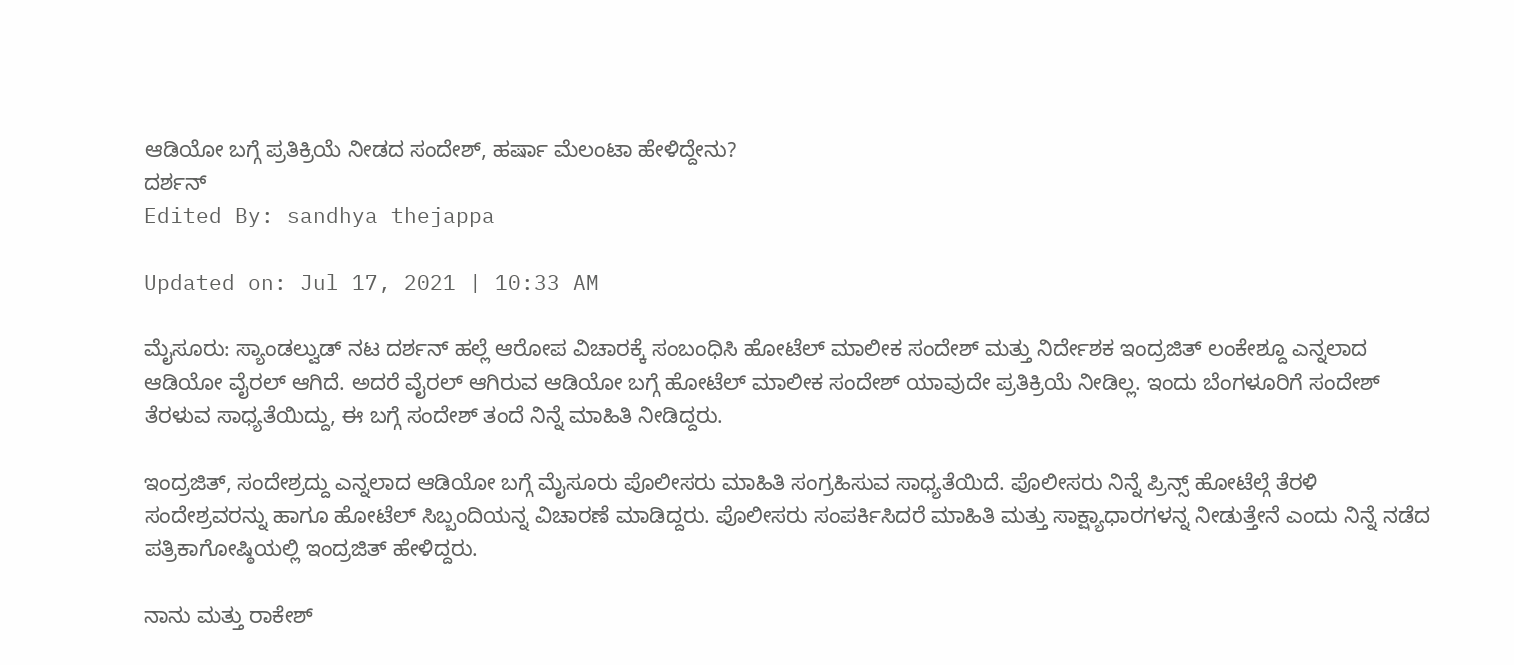ಆಡಿಯೋ ಬಗ್ಗೆ ಪ್ರತಿಕ್ರಿಯೆ ನೀಡದ ಸಂದೇಶ್, ಹರ್ಷಾ ಮೆಲಂಟಾ ಹೇಳಿದ್ದೇನು?
ದರ್ಶನ್
Edited By: sandhya thejappa

Updated on: Jul 17, 2021 | 10:33 AM

ಮೈಸೂರು: ಸ್ಯಾಂಡಲ್ವುಡ್ ನಟ ದರ್ಶನ್ ಹಲ್ಲೆ ಆರೋಪ ವಿಚಾರಕ್ಕೆ ಸಂಬಂಧಿಸಿ ಹೋಟೆಲ್ ಮಾಲೀಕ ಸಂದೇಶ್ ಮತ್ತು ನಿರ್ದೇಶಕ ಇಂದ್ರಜಿತ್ ಲಂಕೇಶ್ದೂ ಎನ್ನಲಾದ ಆಡಿಯೋ ವೈರಲ್ ಆಗಿದೆ. ಅದರೆ ವೈರಲ್ ಆಗಿರುವ ಆಡಿಯೋ ಬಗ್ಗೆ ಹೋಟೆಲ್ ಮಾಲೀಕ ಸಂದೇಶ್ ಯಾವುದೇ ಪ್ರತಿಕ್ರಿಯೆ ನೀಡಿಲ್ಲ. ಇಂದು ಬೆಂಗಳೂರಿಗೆ ಸಂದೇಶ್ ತೆರಳುವ ಸಾಧ್ಯತೆಯಿದ್ದು, ಈ ಬಗ್ಗೆ ಸಂದೇಶ್ ತಂದೆ ನಿನ್ನೆ ಮಾಹಿತಿ ನೀಡಿದ್ದರು.

ಇಂದ್ರಜಿತ್, ಸಂದೇಶ್ರದ್ದು ಎನ್ನಲಾದ ಆಡಿಯೋ ಬಗ್ಗೆ ಮೈಸೂರು ಪೊಲೀಸರು ಮಾಹಿತಿ ಸಂಗ್ರಹಿಸುವ ಸಾಧ್ಯತೆಯಿದೆ. ಪೊಲೀಸರು ನಿನ್ನೆ ಪ್ರಿನ್ಸ್ ಹೋಟೆಲ್ಗೆ ತೆರಳಿ ಸಂದೇಶ್ರವರನ್ನು ಹಾಗೂ ಹೋಟೆಲ್ ಸಿಬ್ಬಂದಿಯನ್ನ ವಿಚಾರಣೆ ಮಾಡಿದ್ದರು. ಪೊಲೀಸರು ಸಂಪರ್ಕಿಸಿದರೆ ಮಾಹಿತಿ ಮತ್ತು ಸಾಕ್ಷ್ಯಾಧಾರಗಳನ್ನ ನೀಡುತ್ತೇನೆ ಎಂದು ನಿನ್ನೆ ನಡೆದ ಪತ್ರಿಕಾಗೋಷ್ಠಿಯಲ್ಲಿ ಇಂದ್ರಜಿತ್ ಹೇಳಿದ್ದರು.

ನಾನು ಮತ್ತು ರಾಕೇಶ್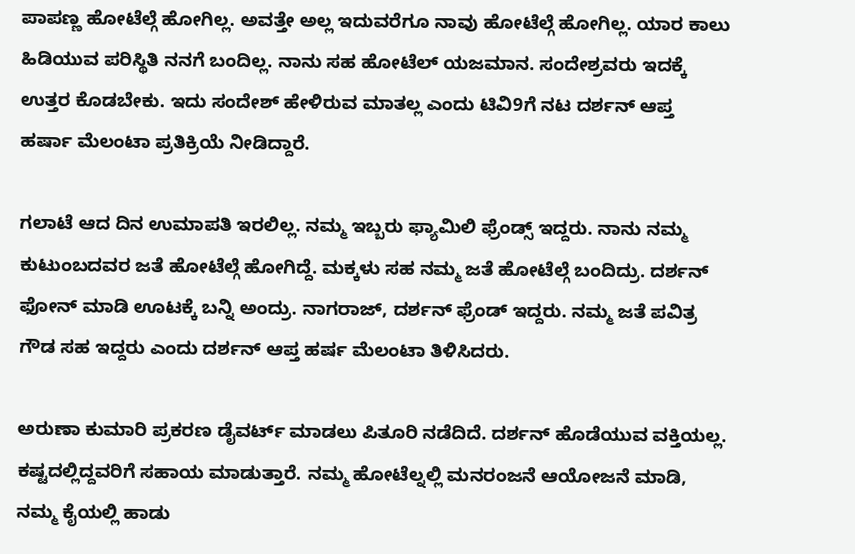ಪಾಪಣ್ಣ ಹೋಟೆಲ್ಗೆ ಹೋಗಿಲ್ಲ. ಅವತ್ತೇ ಅಲ್ಲ ಇದುವರೆಗೂ ನಾವು ಹೋಟೆಲ್ಗೆ ಹೋಗಿಲ್ಲ. ಯಾರ ಕಾಲು ಹಿಡಿಯುವ ಪರಿಸ್ಥಿತಿ ನನಗೆ ಬಂದಿಲ್ಲ. ನಾನು ಸಹ ಹೋಟೆಲ್ ಯಜಮಾನ. ಸಂದೇಶ್ರವರು ಇದಕ್ಕೆ ಉತ್ತರ ಕೊಡಬೇಕು. ಇದು ಸಂದೇಶ್ ಹೇಳಿರುವ ಮಾತಲ್ಲ ಎಂದು ಟಿವಿ9ಗೆ ನಟ ದರ್ಶನ್ ಆಪ್ತ ಹರ್ಷಾ ಮೆಲಂಟಾ ಪ್ರತಿಕ್ರಿಯೆ ನೀಡಿದ್ದಾರೆ.

ಗಲಾಟೆ ಆದ ದಿನ ಉಮಾಪತಿ ಇರಲಿಲ್ಲ. ನಮ್ಮ ಇಬ್ಬರು ಫ್ಯಾಮಿಲಿ ಫ್ರೆಂಡ್ಸ್ ಇದ್ದರು. ನಾನು ನಮ್ಮ ಕುಟುಂಬದವರ ಜತೆ ಹೋಟೆಲ್ಗೆ ಹೋಗಿದ್ದೆ. ಮಕ್ಕಳು ಸಹ ನಮ್ಮ ಜತೆ ಹೋಟೆಲ್ಗೆ ಬಂದಿದ್ರು. ದರ್ಶನ್ ಫೋನ್ ಮಾಡಿ ಊಟಕ್ಕೆ ಬನ್ನಿ ಅಂದ್ರು. ನಾಗರಾಜ್, ದರ್ಶನ್ ಫ್ರೆಂಡ್ ಇದ್ದರು. ನಮ್ಮ ಜತೆ ಪವಿತ್ರ ಗೌಡ ಸಹ ಇದ್ದರು ಎಂದು ದರ್ಶನ್ ಆಪ್ತ ಹರ್ಷ ಮೆಲಂಟಾ ತಿಳಿಸಿದರು.

ಅರುಣಾ ಕುಮಾರಿ ಪ್ರಕರಣ ಡೈವರ್ಟ್ ಮಾಡಲು ಪಿತೂರಿ ನಡೆದಿದೆ. ದರ್ಶನ್ ಹೊಡೆಯುವ ವಕ್ತಿಯಲ್ಲ. ಕಷ್ಟದಲ್ಲಿದ್ದವರಿಗೆ ಸಹಾಯ ಮಾಡುತ್ತಾರೆ. ನಮ್ಮ ಹೋಟೆಲ್ನಲ್ಲಿ ಮನರಂಜನೆ ಆಯೋಜನೆ ಮಾಡಿ, ನಮ್ಮ ಕೈಯಲ್ಲಿ ಹಾಡು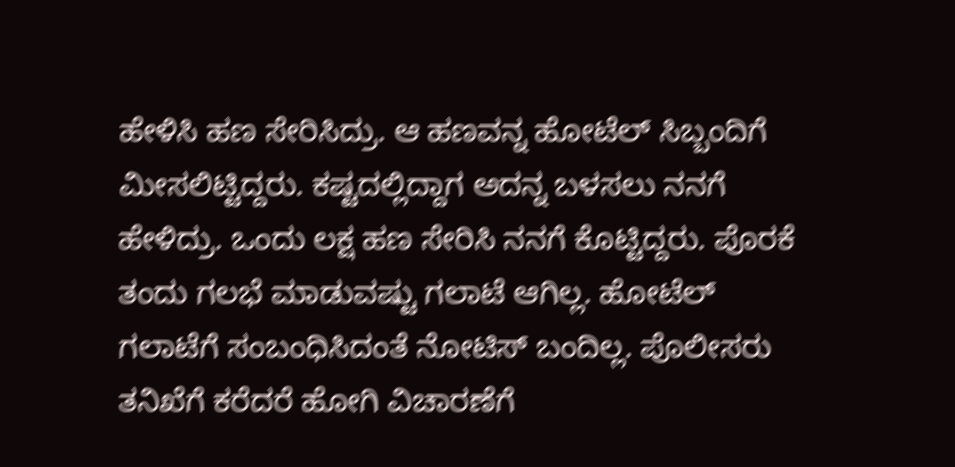ಹೇಳಿಸಿ ಹಣ ಸೇರಿಸಿದ್ರು. ಆ ಹಣವನ್ನ ಹೋಟೆಲ್ ಸಿಬ್ಬಂದಿಗೆ ಮೀಸಲಿಟ್ಟಿದ್ದರು. ಕಷ್ಟದಲ್ಲಿದ್ದಾಗ ಅದನ್ನ ಬಳಸಲು ನನಗೆ ಹೇಳಿದ್ರು. ಒಂದು ಲಕ್ಷ ಹಣ ಸೇರಿಸಿ ನನಗೆ ಕೊಟ್ಟಿದ್ದರು. ಪೊರಕೆ ತಂದು ಗಲಭೆ ಮಾಡುವಷ್ಟು ಗಲಾಟೆ ಆಗಿಲ್ಲ. ಹೋಟೆಲ್ ಗಲಾಟೆಗೆ ಸಂಬಂಧಿಸಿದಂತೆ ನೋಟಿಸ್ ಬಂದಿಲ್ಲ. ಪೊಲೀಸರು ತನಿಖೆಗೆ ಕರೆದರೆ ಹೋಗಿ ವಿಚಾರಣೆಗೆ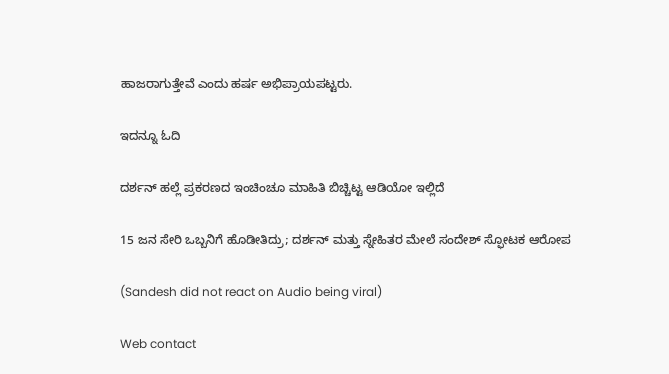ಹಾಜರಾಗುತ್ತೇವೆ ಎಂದು ಹರ್ಷ ಅಭಿಪ್ರಾಯಪಟ್ಟರು.

ಇದನ್ನೂ ಓದಿ

ದರ್ಶನ್ ಹಲ್ಲೆ ಪ್ರಕರಣದ ಇಂಚಿಂಚೂ ಮಾಹಿತಿ ಬಿಚ್ಚಿಟ್ಟ ಆಡಿಯೋ ಇಲ್ಲಿದೆ

15 ಜನ ಸೇರಿ ಒಬ್ಬನಿಗೆ ಹೊಡೀತಿದ್ರು; ದರ್ಶನ್ ಮತ್ತು ಸ್ನೇಹಿತರ ಮೇಲೆ ಸಂದೇಶ್ ಸ್ಫೋಟಕ ಆರೋಪ

(Sandesh did not react on Audio being viral)

Web contact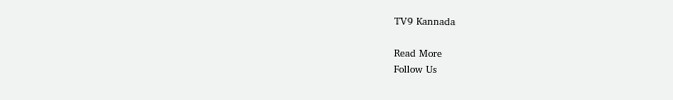TV9 Kannada

Read More
Follow Us